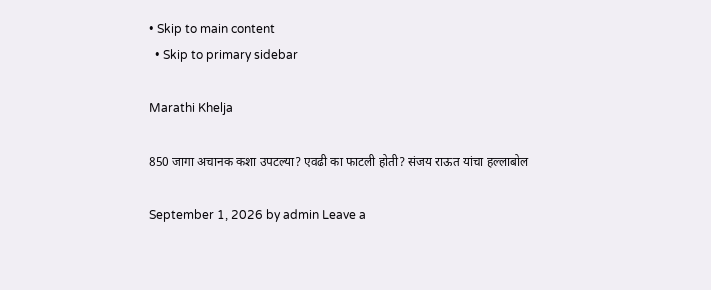• Skip to main content
  • Skip to primary sidebar

Marathi Khelja

850 जागा अचानक कशा उपटल्या? एवढी का फाटली होती? संजय राऊत यांचा हल्लाबोल

September 1, 2026 by admin Leave a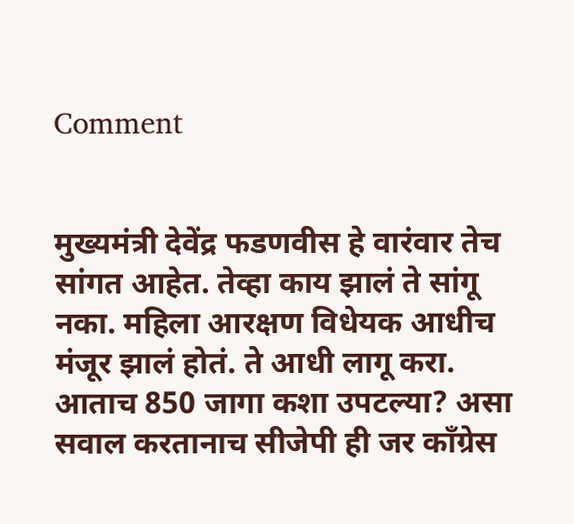Comment


मुख्यमंत्री देवेंद्र फडणवीस हे वारंवार तेच सांगत आहेत. तेव्हा काय झालं ते सांगू नका. महिला आरक्षण विधेयक आधीच मंजूर झालं होतं. ते आधी लागू करा. आताच 850 जागा कशा उपटल्या? असा सवाल करतानाच सीजेपी ही जर काँग्रेस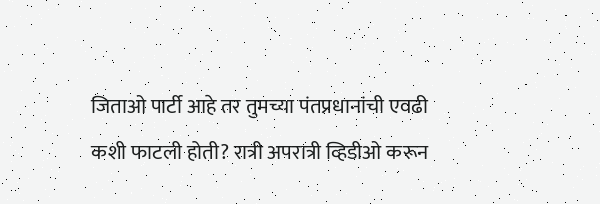जिताओ पार्टी आहे तर तुमच्या पंतप्रधानांची एवढी कशी फाटली होती? रात्री अपरात्री व्हिडीओ करून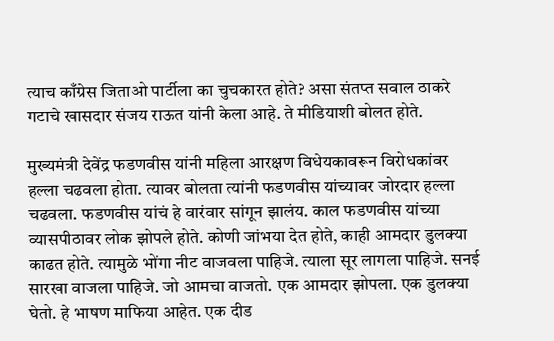त्याच काँग्रेस जिताओ पार्टीला का चुचकारत होते? असा संतप्त सवाल ठाकरे गटाचे खासदार संजय राऊत यांनी केला आहे. ते मीडियाशी बोलत होते.

मुख्यमंत्री देवेंद्र फडणवीस यांनी महिला आरक्षण विधेयकावरून विरोधकांवर हल्ला चढवला होता. त्यावर बोलता त्यांनी फडणवीस यांच्यावर जोरदार हल्ला चढवला. फडणवीस यांचं हे वारंवार सांगून झालंय. काल फडणवीस यांच्या व्यासपीठावर लोक झोपले होते. कोणी जांभया देत होते, काही आमदार डुलक्या काढत होते. त्यामुळे भोंगा नीट वाजवला पाहिजे. त्याला सूर लागला पाहिजे. सनई सारखा वाजला पाहिजे. जो आमचा वाजतो. एक आमदार झोपला. एक डुलक्या घेतो. हे भाषण माफिया आहेत. एक दीड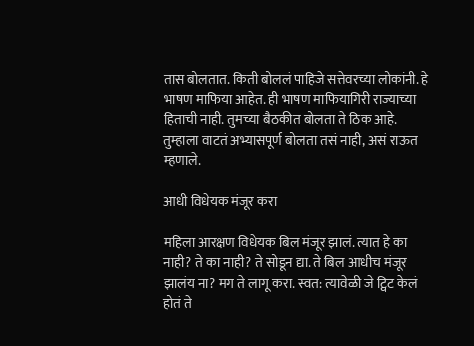तास बोलतात. किती बोललं पाहिजे सत्तेवरच्या लोकांनी. हे भाषण माफिया आहेत. ही भाषण माफियागिरी राज्याच्या हिताची नाही. तुमच्या बैठकीत बोलता ते ठिक आहे. तुम्हाला वाटतं अभ्यासपूर्ण बोलता तसं नाही, असं राऊत म्हणाले.

आधी विधेयक मंजूर करा

महिला आरक्षण विधेयक बिल मंजूर झालं. त्यात हे का नाही? ते का नाही? ते सोडून द्या. ते बिल आधीच मंजूर झालंय ना? मग ते लागू करा. स्वत: त्यावेळी जे ट्विट केलं होतं ते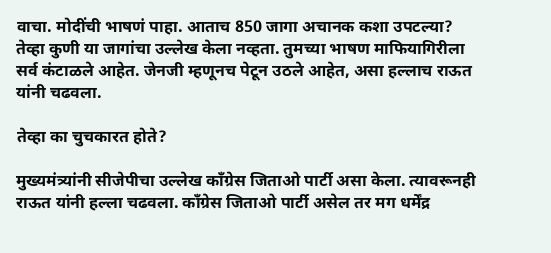वाचा. मोदींची भाषणं पाहा. आताच 850 जागा अचानक कशा उपटल्या? तेव्हा कुणी या जागांचा उल्लेख केला नव्हता. तुमच्या भाषण माफियागिरीला सर्व कंटाळले आहेत. जेनजी म्हणूनच पेटून उठले आहेत, असा हल्लाच राऊत यांनी चढवला.

तेव्हा का चुचकारत होते?

मुख्यमंत्र्यांनी सीजेपीचा उल्लेख काँग्रेस जिताओ पार्टी असा केला. त्यावरूनही राऊत यांनी हल्ला चढवला. काँग्रेस जिताओ पार्टी असेल तर मग धर्मेंद्र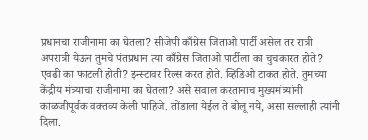प्रधानचा राजीनामा का घेतला? सीजेपी काँग्रेस जिताओ पार्टी असेल तर रात्री अपरात्री येऊन तुमचे पंतप्रधान त्या काँग्रेस जिताओ पार्टीला का चुचकारत होते? एवढी का फाटली होती? इन्स्टावर रिल्स करत होते. व्हिडिओ टाकत होते. तुमच्या केंद्रीय मंत्र्याचा राजीनामा का घेतला? असे सवाल करतानाच मुख्यमंत्र्यांनी काळजीपूर्वक वक्तव्य केली पाहिजे. तोंडाला येईल ते बोलू नये, असा सल्लाही त्यांनी दिला.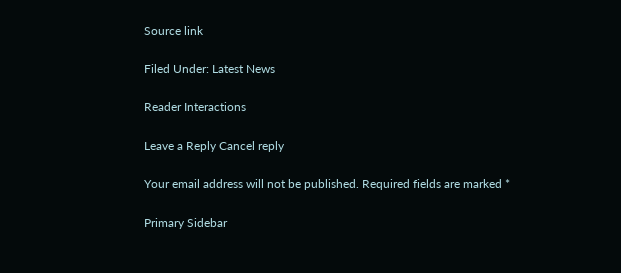Source link

Filed Under: Latest News

Reader Interactions

Leave a Reply Cancel reply

Your email address will not be published. Required fields are marked *

Primary Sidebar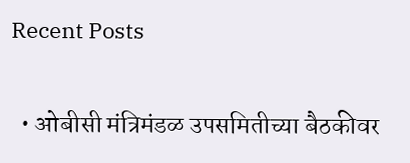Recent Posts

  • ओबीसी मंत्रिमंडळ उपसमितीच्या बैठकीवर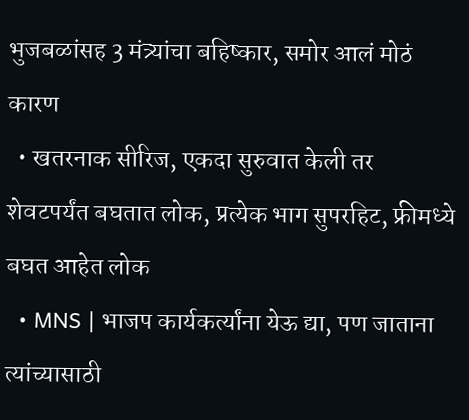भुजबळांसह 3 मंत्र्यांचा बहिष्कार, समोर आलं मोठं कारण
  • खतरनाक सीरिज, एकदा सुरुवात केली तर शेवटपर्यंत बघतात लोक, प्रत्येक भाग सुपरहिट, फ्रीमध्ये बघत आहेत लोक
  • MNS | भाजप कार्यकर्त्यांना येऊ द्या, पण जाताना त्यांच्यासाठी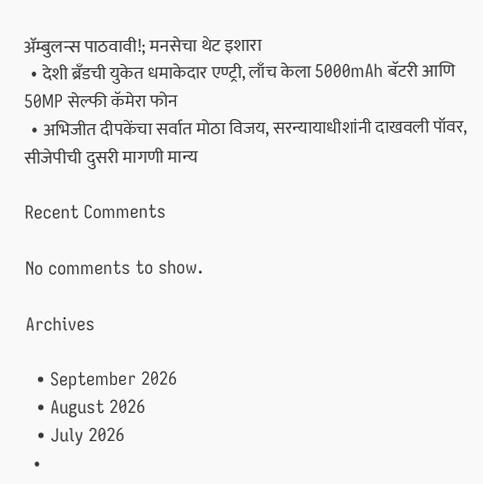ॲम्बुलन्स पाठवावी!; मनसेचा थेट इशारा
  • देशी ब्रँडची युकेत धमाकेदार एण्ट्री, लाँच केला 5000mAh बॅटरी आणि 50MP सेल्फी कॅमेरा फोन
  • अभिजीत दीपकेंचा सर्वात मोठा विजय, सरन्यायाधीशांनी दाखवली पॉवर, सीजेपीची दुसरी मागणी मान्य

Recent Comments

No comments to show.

Archives

  • September 2026
  • August 2026
  • July 2026
  •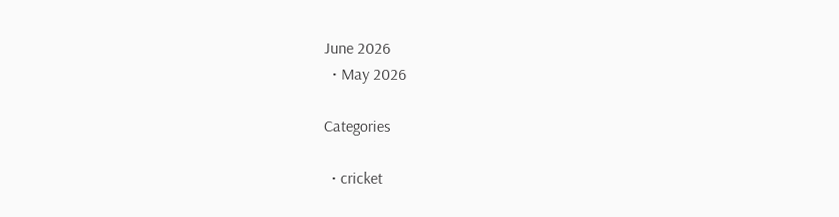June 2026
  • May 2026

Categories

  • cricket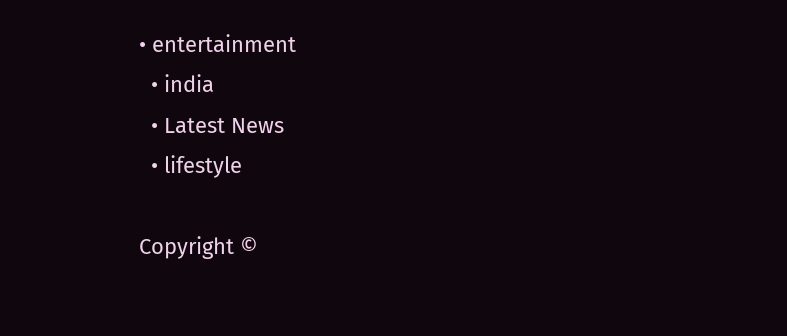• entertainment
  • india
  • Latest News
  • lifestyle

Copyright ©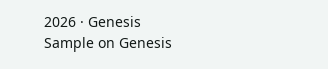2026 · Genesis Sample on Genesis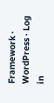Framework · WordPress · Log in